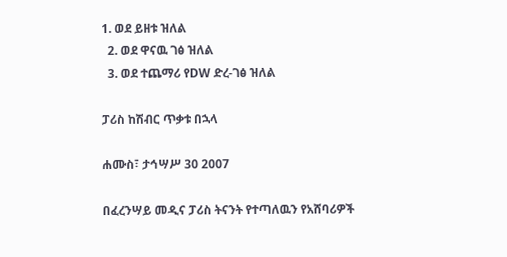1. ወደ ይዘቱ ዝለል
  2. ወደ ዋናዉ ገፅ ዝለል
  3. ወደ ተጨማሪ የDW ድረ-ገፅ ዝለል

ፓሪስ ከሽብር ጥቃቱ በኋላ

ሐሙስ፣ ታኅሣሥ 30 2007

በፈረንሣይ መዲና ፓሪስ ትናንት የተጣለዉን የአሸባሪዎች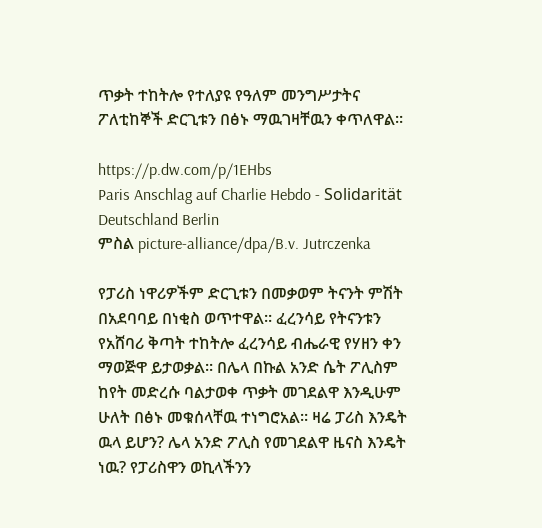ጥቃት ተከትሎ የተለያዩ የዓለም መንግሥታትና ፖለቲከኞች ድርጊቱን በፅኑ ማዉገዛቸዉን ቀጥለዋል።

https://p.dw.com/p/1EHbs
Paris Anschlag auf Charlie Hebdo - Solidarität Deutschland Berlin
ምስል picture-alliance/dpa/B.v. Jutrczenka

የፓሪስ ነዋሪዎችም ድርጊቱን በመቃወም ትናንት ምሽት በአደባባይ በነቂስ ወጥተዋል። ፈረንሳይ የትናንቱን የአሸባሪ ቅጣት ተከትሎ ፈረንሳይ ብሔራዊ የሃዘን ቀን ማወጅዋ ይታወቃል። በሌላ በኩል አንድ ሴት ፖሊስም ከየት መድረሱ ባልታወቀ ጥቃት መገደልዋ እንዲሁም ሁለት በፅኑ መቁሰላቸዉ ተነግሮአል። ዛሬ ፓሪስ እንዴት ዉላ ይሆን? ሌላ አንድ ፖሊስ የመገደልዋ ዜናስ እንዴት ነዉ? የፓሪስዋን ወኪላችንን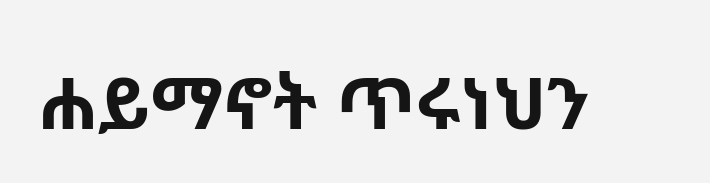ሐይማኖት ጥሩነህን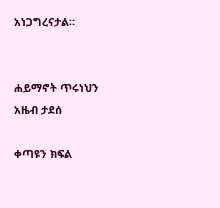አነጋግረናታል።


ሐይማኖት ጥሩነህን
አዜብ ታደሰ

ቀጣዩን ክፍል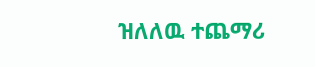ዝለለዉ ተጨማሪ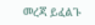መረጃ ይፈልጉ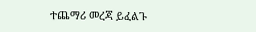ተጨማሪ መረጃ ይፈልጉ